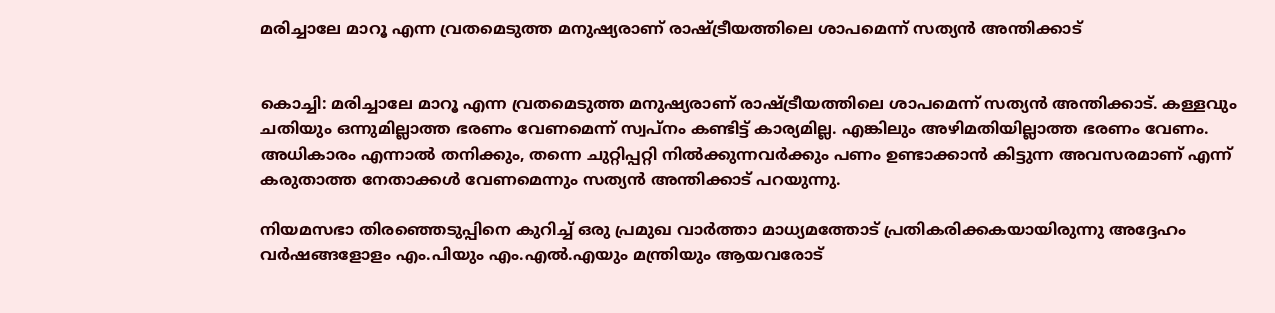മരിച്ചാലേ മാറൂ എന്ന വ്രതമെടുത്ത മനുഷ്യരാണ് രാഷ്ട്രീയത്തിലെ ശാപമെന്ന് സത്യൻ അന്തിക്കാട്


കൊച്ചി: മരിച്ചാലേ മാറൂ എന്ന വ്രതമെടുത്ത മനുഷ്യരാണ് രാഷ്ട്രീയത്തിലെ ശാപമെന്ന് സത്യൻ അന്തിക്കാട്. കള്ളവും ചതിയും ഒന്നുമില്ലാത്ത ഭരണം വേണമെന്ന് സ്വപ്‌നം കണ്ടിട്ട് കാര്യമില്ല. എങ്കിലും അഴിമതിയില്ലാത്ത ഭരണം വേണം. അധികാരം എന്നാൽ‍ തനിക്കും, തന്നെ ചുറ്റിപ്പറ്റി നിൽ‍ക്കുന്നവർ‍ക്കും പണം ഉണ്ടാക്കാൻ‍ കിട്ടുന്ന അവസരമാണ് എന്ന് കരുതാത്ത നേതാക്കൾ‍ വേണമെന്നും സത്യൻ അന്തിക്കാട് പറയുന്നു.

നിയമസഭാ തിരഞ്ഞെടുപ്പിനെ കുറിച്ച് ഒരു പ്രമുഖ വാർത്താ മാധ്യമത്തോട് പ്രതികരിക്കകയായിരുന്നു അദ്ദേഹം വർ‍ഷങ്ങളോളം എം.പിയും എം.എൽ‍.എയും മന്ത്രിയും ആയവരോട്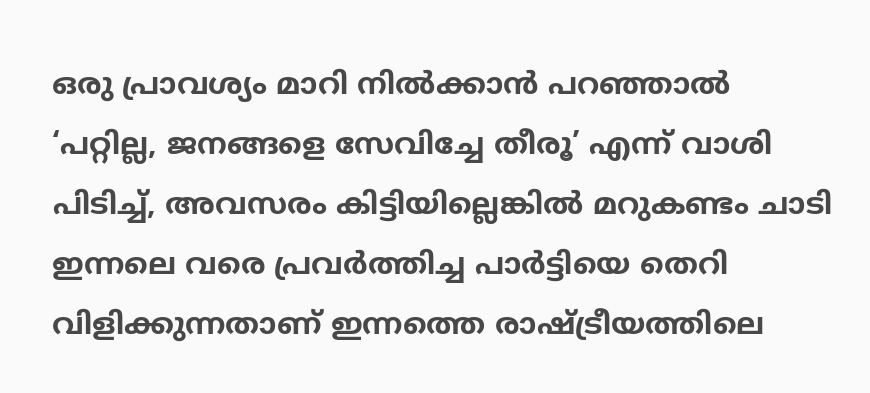ഒരു പ്രാവശ്യം മാറി നിൽ‍ക്കാൻ പറഞ്ഞാൽ‍ ‘പറ്റില്ല, ജനങ്ങളെ സേവിച്ചേ തീരൂ’ എന്ന് വാശി പിടിച്ച്, അവസരം കിട്ടിയില്ലെങ്കിൽ‍ മറുകണ്ടം ചാടി ഇന്നലെ വരെ പ്രവർ‍ത്തിച്ച പാർ‍ട്ടിയെ തെറി വിളിക്കുന്നതാണ് ഇന്നത്തെ രാഷ്ട്രീയത്തിലെ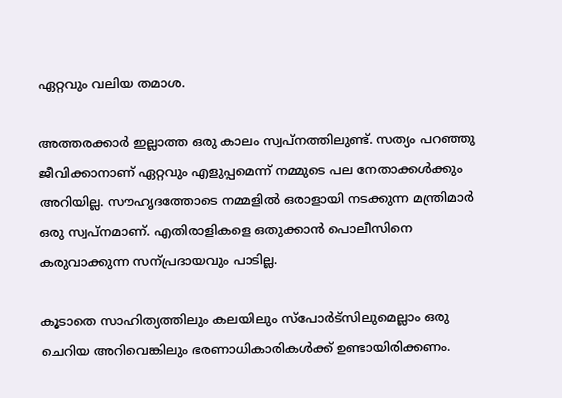ഏറ്റവും വലിയ തമാശ.

അത്തരക്കാർ‍ ഇല്ലാത്ത ഒരു കാലം സ്വപ്നത്തിലുണ്ട്. സത്യം പറഞ്ഞു ജീവിക്കാനാണ് ഏറ്റവും എളുപ്പമെന്ന് നമ്മുടെ പല നേതാക്കൾ‍ക്കും അറിയില്ല. സൗഹൃദത്തോടെ നമ്മളിൽ‍ ഒരാളായി നടക്കുന്ന മന്ത്രിമാർ‍ ഒരു സ്വപ്നമാണ്. എതിരാളികളെ ഒതുക്കാൻ‍ പൊലീസിനെ കരുവാക്കുന്ന സന്പ്രദായവും പാടില്ല.

കൂടാതെ സാഹിത്യത്തിലും കലയിലും സ്‌പോർ‍ട്‌സിലുമെല്ലാം ഒരു ചെറിയ അറിവെങ്കിലും ഭരണാധികാരികൾ‍ക്ക് ഉണ്ടായിരിക്കണം.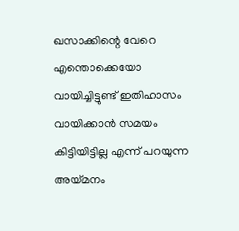ഖസാക്കിന്റെ വേറെ എന്തൊക്കെയോ വായിച്ചിട്ടുണ്ട് ഇതിഹാസം വായിക്കാൻ സമയം കിട്ടിയിട്ടില്ല എന്ന് പറയുന്ന അയ്മനം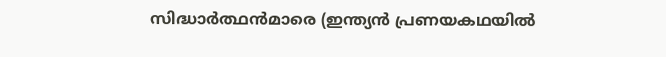സിദ്ധാർ‍ത്ഥന്‍മാരെ (ഇന്ത്യന്‍ പ്രണയകഥയിൽ‍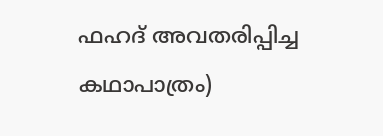ഫഹദ് അവതരിപ്പിച്ച കഥാപാത്രം)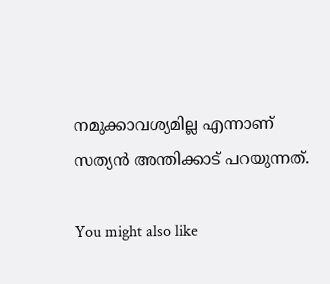നമുക്കാവശ്യമില്ല എന്നാണ് സത്യൻ അന്തിക്കാട് പറയുന്നത്.

You might also like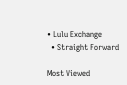• Lulu Exchange
  • Straight Forward

Most Viewed